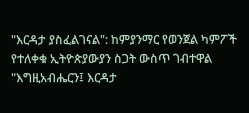"እርዳታ ያስፈልገናል": ከምያንማር የወንጀል ካምፖች የተለቀቁ ኢትዮጵያውያን ስጋት ውስጥ ገብተዋል
"እግዚአብሔርን፤ እርዳታ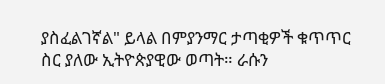ያስፈልገኛል" ይላል በምያንማር ታጣቂዎች ቁጥጥር ስር ያለው ኢትዮጵያዊው ወጣት። ራሱን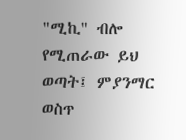"ሚኪ" ብሎ የሚጠራው ይህ ወጣት፤ ምያንማር ወስጥ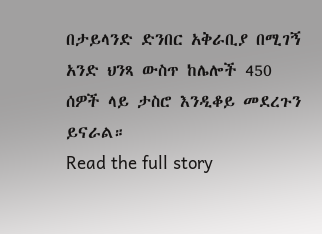በታይላንድ ድንበር አቅራቢያ በሚገኝ አንድ ህንጻ ውስጥ ከሌሎች 450 ሰዎች ላይ ታስሮ እንዲቆይ መደረጉን ይናራል።
Read the full story